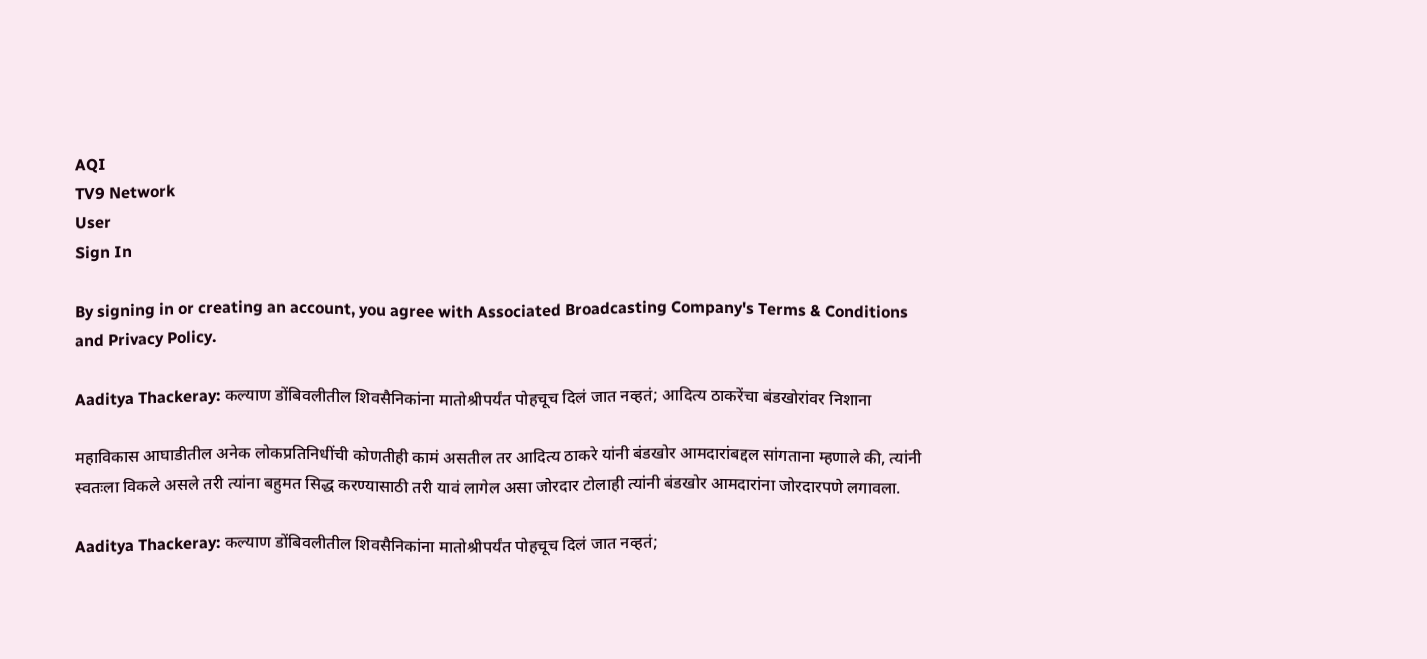AQI
TV9 Network
User
Sign In

By signing in or creating an account, you agree with Associated Broadcasting Company's Terms & Conditions and Privacy Policy.

Aaditya Thackeray: कल्याण डोंबिवलीतील शिवसैनिकांना मातोश्रीपर्यंत पोहचूच दिलं जात नव्हतं; आदित्य ठाकरेंचा बंडखोरांवर निशाना

महाविकास आघाडीतील अनेक लोकप्रतिनिधींची कोणतीही कामं असतील तर आदित्य ठाकरे यांनी बंडखोर आमदारांबद्दल सांगताना म्हणाले की, त्यांनी स्वतःला विकले असले तरी त्यांना बहुमत सिद्ध करण्यासाठी तरी यावं लागेल असा जोरदार टोलाही त्यांनी बंडखोर आमदारांना जोरदारपणे लगावला.

Aaditya Thackeray: कल्याण डोंबिवलीतील शिवसैनिकांना मातोश्रीपर्यंत पोहचूच दिलं जात नव्हतं;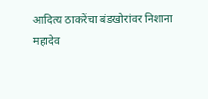आदित्य ठाकरेंचा बंडखोरांवर निशाना
महादेव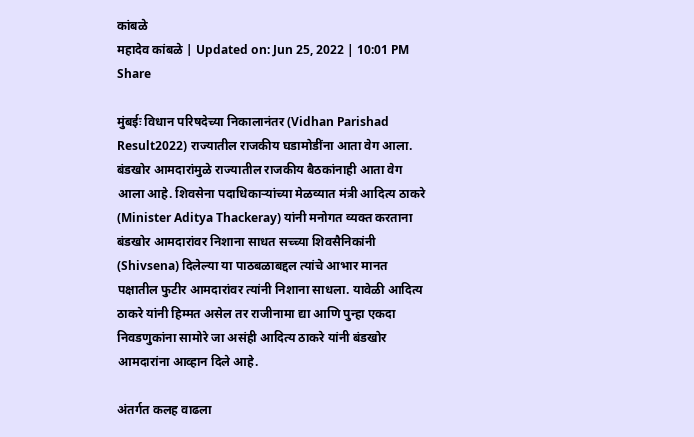कांबळे
महादेव कांबळे | Updated on: Jun 25, 2022 | 10:01 PM
Share

मुंबईः विधान परिषदेच्या निकालानंतर (Vidhan Parishad Result2022) राज्यातील राजकीय घडामोडींना आता वेग आला. बंडखोर आमदारांमुळे राज्यातील राजकीय बैठकांनाही आता वेग आला आहे. शिवसेना पदाधिकाऱ्यांच्या मेळव्यात मंत्री आदित्य ठाकरे (Minister Aditya Thackeray) यांनी मनोगत व्यक्त करताना बंडखोर आमदारांवर निशाना साधत सच्च्या शिवसैनिकांनी (Shivsena) दिलेल्या या पाठबळाबद्दल त्यांचे आभार मानत पक्षातील फुटीर आमदारांवर त्यांनी निशाना साधला. यावेळी आदित्य ठाकरे यांनी हिम्मत असेल तर राजीनामा द्या आणि पुन्हा एकदा निवडणुकांना सामोरे जा असंही आदित्य ठाकरे यांनी बंडखोर आमदारांना आव्हान दिले आहे.

अंतर्गत कलह वाढला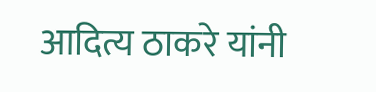आदित्य ठाकरे यांनी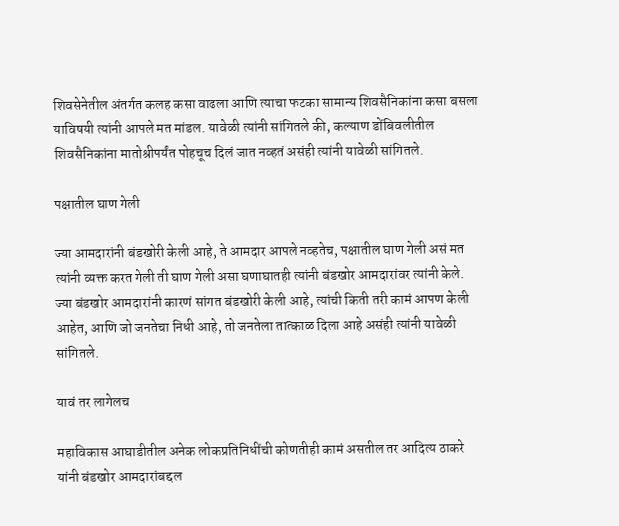शिवसेनेतील अंतर्गत कलह कसा वाढला आणि त्याचा फटका सामान्य शिवसैनिकांना कसा बसला याविषयी त्यांनी आपले मत मांडल. यावेळी त्यांनी सांगितले की, कल्याण डोंबिवलीतील शिवसैनिकांना मातोश्रीपर्यंत पोहचूच दिलं जात नव्हतं असंही त्यांनी यावेळी सांगितले.

पक्षातील घाण गेली

ज्या आमदारांनी बंडखोरी केली आहे, ते आमदार आपले नव्हतेच, पक्षातील घाण गेली असं मत त्यांनी व्यक्त करत गेली ती घाण गेली असा घणाघातही त्यांनी बंडखोर आमदारांवर त्यांनी केले. ज्या बंडखोर आमदारांनी कारणं सांगत बंडखोरी केली आहे, त्यांची किती तरी कामं आपण केली आहेत, आणि जो जनतेचा निधी आहे, तो जनतेला तात्काळ दिला आहे असंही त्यांनी यावेळी सांगितले.

यावं तर लागेलच

महाविकास आघाडीतील अनेक लोकप्रतिनिधींची कोणतीही कामं असतील तर आदित्य ठाकरे यांनी बंडखोर आमदारांबद्दल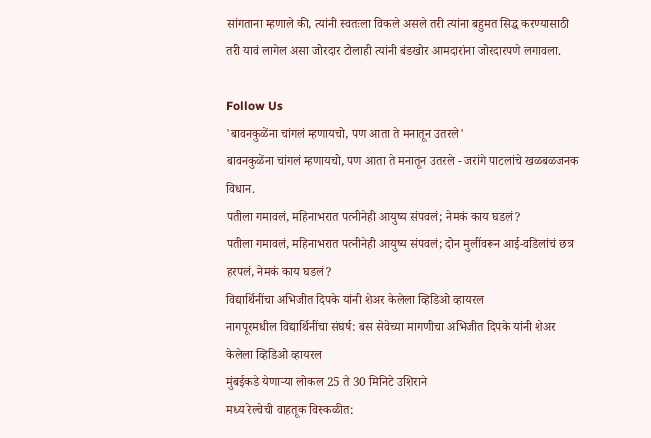सांगताना म्हणाले की, त्यांनी स्वतःला विकले असले तरी त्यांना बहुमत सिद्ध करण्यासाठी तरी यावं लागेल असा जोरदार टोलाही त्यांनी बंडखोर आमदारांना जोरदारपणे लगावला.

Follow Us
'बावनकुळेंना चांगलं म्हणायचो, पण आता ते मनातून उतरले'
बावनकुळेंना चांगलं म्हणायचो, पण आता ते मनातून उतरले - जरांगे पाटलांचे खळबळजनक विधान.
पतीला गमावलं, महिनाभरात पत्नीनेही आयुष्य संपवलं; नेमकं काय घडलं?
पतीला गमावलं, महिनाभरात पत्नीनेही आयुष्य संपवलं; दोन मुलींवरून आई-वडिलांचं छत्र हरपलं, नेमकं काय घडलं?
विद्यार्थिनींचा अभिजीत दिपके यांनी शेअर केलेला व्हिडिओ व्हायरल
नागपूरमधील विद्यार्थिनींचा संघर्ष: बस सेवेच्या मागणीचा अभिजीत दिपके यांनी शेअर केलेला व्हिडिओ व्हायरल
मुंबईकडे येणाऱ्या लोकल 25 ते 30 मिनिटे उशिराने
मध्य रेल्वेची वाहतूक विस्कळीत: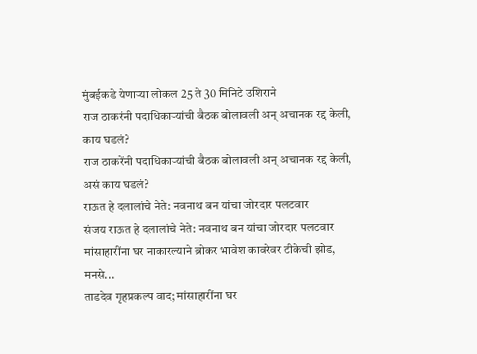मुंबईकडे येणाऱ्या लोकल 25 ते 30 मिनिटे उशिराने
राज ठाकरंनी पदाधिकाऱ्यांची बैठक बोलावली अन् अचानक रद्द केली, काय घडलं?
राज ठाकरेंनी पदाधिकाऱ्यांची बैठक बोलावली अन् अचानक रद्द केली, असं काय घडलं?
राऊत हे दलालांचे नेते: नवनाथ बन यांचा जोरदार पलटवार
संजय राऊत हे दलालांचे नेते: नवनाथ बन यांचा जोरदार पलटवार
मांसाहारींना घर नाकारल्याने ब्रोकर भावेश कावरेवर टीकेची झोड, मनसे...
ताडदेव गृहप्रकल्प वाद; मांसाहारींना घर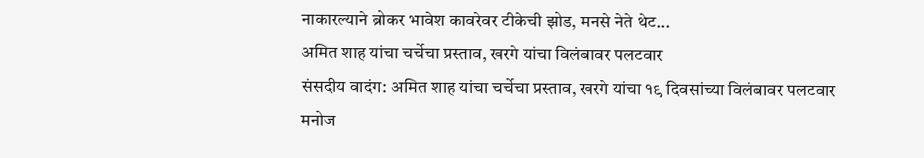नाकारल्याने ब्रोकर भावेश कावरेवर टीकेची झोड, मनसे नेते थेट...
अमित शाह यांचा चर्चेचा प्रस्ताव, खरगे यांचा विलंबावर पलटवार
संसदीय वादंग: अमित शाह यांचा चर्चेचा प्रस्ताव, खरगे यांचा १९ दिवसांच्या विलंबावर पलटवार
मनोज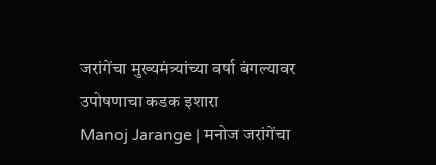जरांगेंचा मुख्यमंत्र्यांच्या वर्षा बंगल्यावर उपोषणाचा कडक इशारा
Manoj Jarange | मनोज जरांगेंचा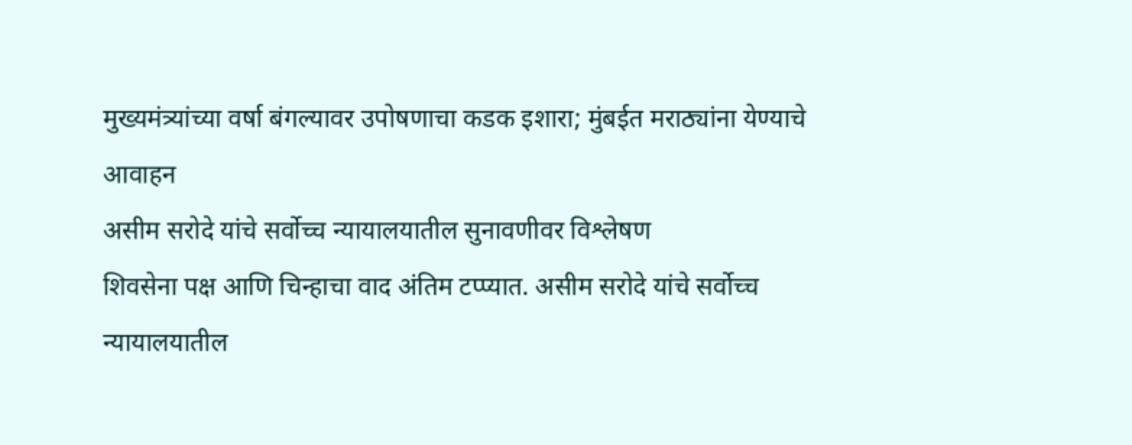मुख्यमंत्र्यांच्या वर्षा बंगल्यावर उपोषणाचा कडक इशारा; मुंबईत मराठ्यांना येण्याचे आवाहन
असीम सरोदे यांचे सर्वोच्च न्यायालयातील सुनावणीवर विश्लेषण
शिवसेना पक्ष आणि चिन्हाचा वाद अंतिम टप्प्यात. असीम सरोदे यांचे सर्वोच्च न्यायालयातील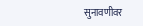सुनावणीवर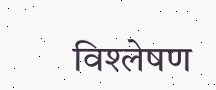विश्लेषण